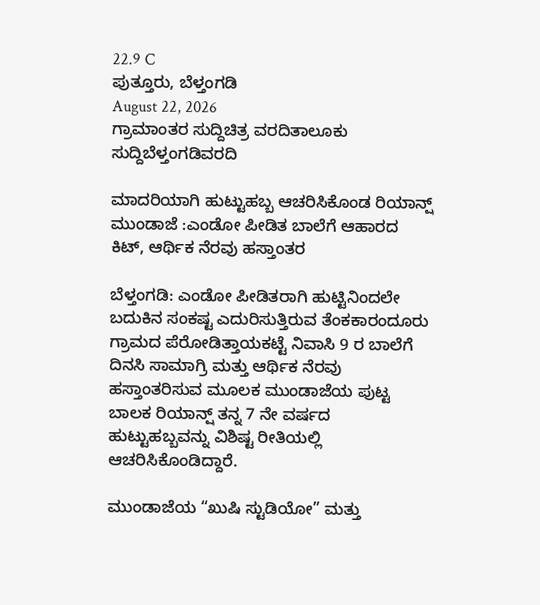22.9 C
ಪುತ್ತೂರು, ಬೆಳ್ತಂಗಡಿ
August 22, 2026
ಗ್ರಾಮಾಂತರ ಸುದ್ದಿಚಿತ್ರ ವರದಿತಾಲೂಕು ಸುದ್ದಿಬೆಳ್ತಂಗಡಿವರದಿ

ಮಾದರಿಯಾಗಿ ಹುಟ್ಟುಹಬ್ಬ ಆಚರಿಸಿಕೊಂಡ ರಿಯಾನ್ಷ್ ಮುಂಡಾಜೆ :ಎಂಡೋ ಪೀಡಿತ ಬಾಲೆಗೆ ಆಹಾರದ ಕಿಟ್, ಆರ್ಥಿಕ ನೆರವು ಹಸ್ತಾಂತರ

ಬೆಳ್ತಂಗಡಿ: ಎಂಡೋ ಪೀಡಿತರಾಗಿ ಹುಟ್ಟಿನಿಂದಲೇ ಬದುಕಿನ ಸಂಕಷ್ಟ ಎದುರಿಸುತ್ತಿರುವ ತೆಂಕಕಾರಂದೂರು ಗ್ರಾಮದ ಪೆರೋಡಿತ್ತಾಯಕಟ್ಟೆ ನಿವಾಸಿ 9 ರ ಬಾಲೆಗೆ ದಿನಸಿ ಸಾಮಾಗ್ರಿ ಮತ್ತು ಆರ್ಥಿಕ ನೆರವು ಹಸ್ತಾಂತರಿಸುವ ಮೂಲಕ ಮುಂಡಾಜೆಯ ಪುಟ್ಟ ಬಾಲಕ ರಿಯಾನ್ಷ್ ತನ್ನ 7 ನೇ ವರ್ಷದ ಹುಟ್ಟುಹಬ್ಬವನ್ನು ವಿಶಿಷ್ಟ ರೀತಿಯಲ್ಲಿ ಆಚರಿಸಿಕೊಂಡಿದ್ದಾರೆ.

ಮುಂಡಾಜೆಯ “ಖುಷಿ ಸ್ಟುಡಿಯೋ” ಮತ್ತು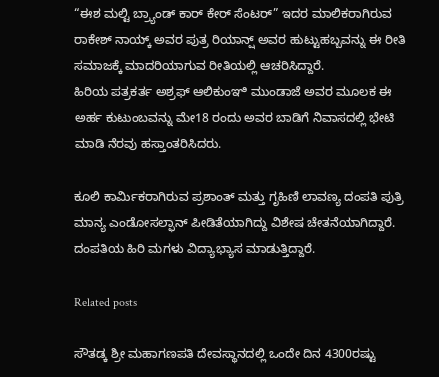“ಈಶ ಮಲ್ಟಿ ಬ್ರ್ಯಾಂಡ್ ಕಾರ್ ಕೇರ್ ಸೆಂಟರ್” ಇದರ ಮಾಲಿಕರಾಗಿರುವ ರಾಕೇಶ್ ನಾಯ್ಕ್ ಅವರ ಪುತ್ರ ರಿಯಾನ್ಷ್ ಅವರ ಹುಟ್ಟುಹಬ್ಬವನ್ನು ಈ ರೀತಿ ಸಮಾಜಕ್ಕೆ ಮಾದರಿಯಾಗುವ ರೀತಿಯಲ್ಲಿ ಆಚರಿಸಿದ್ದಾರೆ.
ಹಿರಿಯ ಪತ್ರಕರ್ತ ಅಶ್ರಫ್ ಆಲಿಕುಂಞಿ ಮುಂಡಾಜೆ ಅವರ ಮೂಲಕ ಈ ಅರ್ಹ ಕುಟುಂಬವನ್ನು ಮೇ18 ರಂದು ಅವರ ಬಾಡಿಗೆ ನಿವಾಸದಲ್ಲಿ ಭೇಟಿ ಮಾಡಿ ನೆರವು ಹಸ್ತಾಂತರಿಸಿದರು.

ಕೂಲಿ ಕಾರ್ಮಿಕರಾಗಿರುವ ಪ್ರಶಾಂತ್ ಮತ್ತು ಗೃಹಿಣಿ ಲಾವಣ್ಯ ದಂಪತಿ ಪುತ್ರಿ ಮಾನ್ಯ ಎಂಡೋಸಲ್ಫಾನ್ ಪೀಡಿತೆಯಾಗಿದ್ದು ವಿಶೇಷ ಚೇತನೆಯಾಗಿದ್ದಾರೆ. ದಂಪತಿಯ ಹಿರಿ ಮಗಳು ವಿದ್ಯಾಭ್ಯಾಸ ಮಾಡುತ್ತಿದ್ದಾರೆ.

Related posts

ಸೌತಡ್ಕ ಶ್ರೀ ಮಹಾಗಣಪತಿ ದೇವಸ್ಥಾನದಲ್ಲಿ ಒಂದೇ ದಿನ 4300ರಷ್ಟು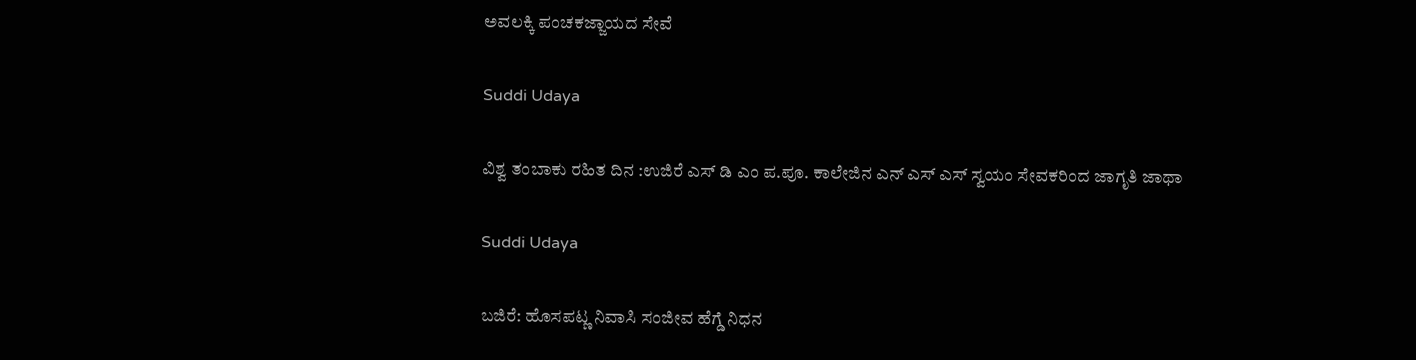ಅವಲಕ್ಕಿ ಪಂಚಕಜ್ಜಾಯದ ಸೇವೆ

Suddi Udaya

ವಿಶ್ವ ತಂಬಾಕು ರಹಿತ ದಿನ :ಉಜಿರೆ ಎಸ್ ಡಿ ಎಂ ಪ.ಪೂ. ಕಾಲೇಜಿನ ಎನ್ ಎಸ್ ಎಸ್ ಸ್ವಯಂ ಸೇವಕರಿಂದ ಜಾಗೃತಿ ಜಾಥಾ

Suddi Udaya

ಬಜಿರೆ: ಹೊಸಪಟ್ಣ ನಿವಾಸಿ ಸಂಜೀವ ಹೆಗ್ಡೆ ನಿಧನ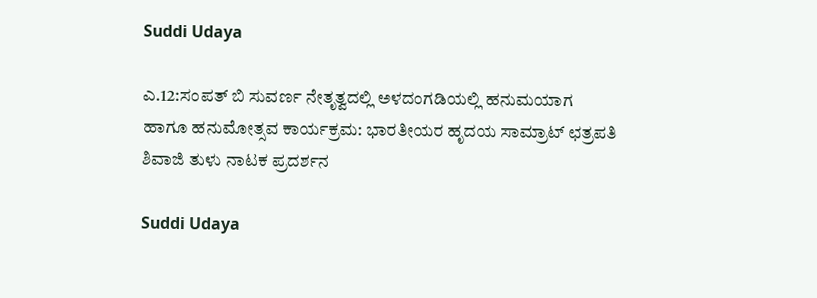Suddi Udaya

ಎ.12:ಸಂಪತ್ ಬಿ ಸುವರ್ಣ ನೇತೃತ್ವದಲ್ಲಿ ಅಳದಂಗಡಿಯಲ್ಲಿ ಹನುಮಯಾಗ ಹಾಗೂ ಹನುಮೋತ್ಸವ ಕಾರ್ಯಕ್ರಮ: ಭಾರತೀಯರ ಹೃದಯ ಸಾಮ್ರಾಟ್ ಛತ್ರಪತಿ ಶಿವಾಜಿ ತುಳು ನಾಟಕ ಪ್ರದರ್ಶನ

Suddi Udaya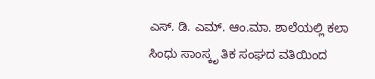ಎಸ್. ಡಿ. ಎಮ್. ಆಂ.ಮಾ. ಶಾಲೆಯಲ್ಲಿ ಕಲಾ ಸಿಂಧು ಸಾಂಸ್ಕೃ ತಿಕ ಸಂಘದ ವತಿಯಿಂದ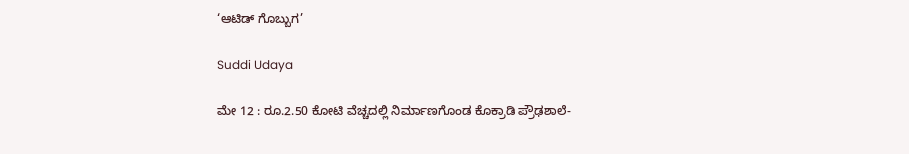‘ಆಟಿಡ್ ಗೊಬ್ಬುಗ’

Suddi Udaya

ಮೇ 12 : ರೂ.2.50 ಕೋಟಿ ವೆಚ್ಚದಲ್ಲಿ ನಿರ್ಮಾಣಗೊಂಡ ಕೊಕ್ರಾಡಿ ಪ್ರೌಢಶಾಲೆ-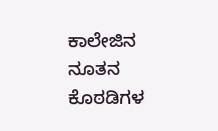ಕಾಲೇಜಿನ ನೂತನ ಕೊಠಡಿಗಳ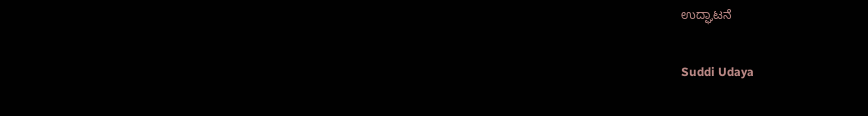ಉದ್ಘಾಟನೆ

Suddi Udaya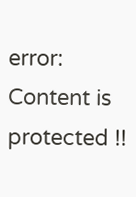error: Content is protected !!